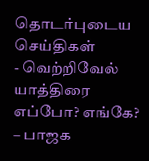தொடர்புடைய செய்திகள்
- வெற்றிவேல் யாத்திரை எப்போ? எங்கே? – பாஜக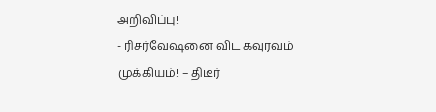அறிவிப்பு!
- ரிசர்வேஷனை விட கவுரவம் முக்கியம்! – திடீர்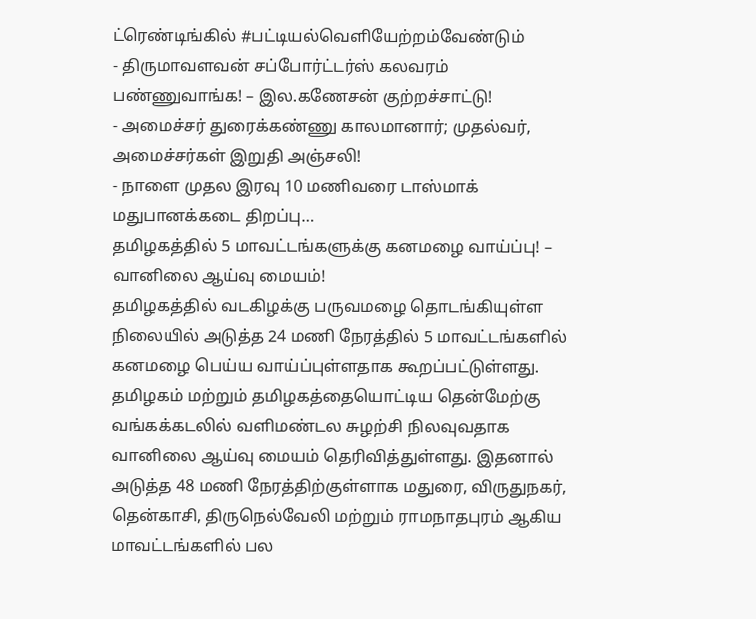ட்ரெண்டிங்கில் #பட்டியல்வெளியேற்றம்வேண்டும்
- திருமாவளவன் சப்போர்ட்டர்ஸ் கலவரம் பண்ணுவாங்க! – இல.கணேசன் குற்றச்சாட்டு!
- அமைச்சர் துரைக்கண்ணு காலமானார்; முதல்வர், அமைச்சர்கள் இறுதி அஞ்சலி!
- நாளை முதல இரவு 10 மணிவரை டாஸ்மாக் மதுபானக்கடை திறப்பு…
தமிழகத்தில் 5 மாவட்டங்களுக்கு கனமழை வாய்ப்பு! – வானிலை ஆய்வு மையம்!
தமிழகத்தில் வடகிழக்கு பருவமழை தொடங்கியுள்ள நிலையில் அடுத்த 24 மணி நேரத்தில் 5 மாவட்டங்களில் கனமழை பெய்ய வாய்ப்புள்ளதாக கூறப்பட்டுள்ளது.
தமிழகம் மற்றும் தமிழகத்தையொட்டிய தென்மேற்கு வங்கக்கடலில் வளிமண்டல சுழற்சி நிலவுவதாக வானிலை ஆய்வு மையம் தெரிவித்துள்ளது. இதனால் அடுத்த 48 மணி நேரத்திற்குள்ளாக மதுரை, விருதுநகர், தென்காசி, திருநெல்வேலி மற்றும் ராமநாதபுரம் ஆகிய மாவட்டங்களில் பல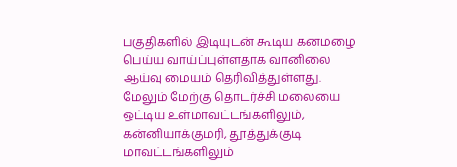பகுதிகளில் இடியுடன் கூடிய கனமழை பெய்ய வாய்ப்புள்ளதாக வானிலை ஆய்வு மையம் தெரிவித்துள்ளது.
மேலும் மேற்கு தொடர்ச்சி மலையை ஒட்டிய உள்மாவட்டங்களிலும், கன்னியாக்குமரி, தூத்துக்குடி மாவட்டங்களிலும்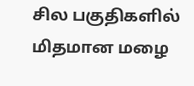சில பகுதிகளில் மிதமான மழை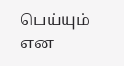பெய்யும் என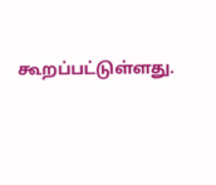கூறப்பட்டுள்ளது.